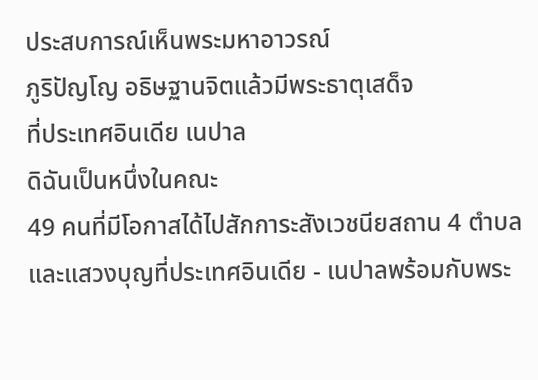ประสบการณ์เห็นพระมหาอาวรณ์
ภูริปัญโญ อธิษฐานจิตแล้วมีพระธาตุเสด็จ
ที่ประเทศอินเดีย เนปาล
ดิฉันเป็นหนึ่งในคณะ
49 คนที่มีโอกาสได้ไปสักการะสังเวชนียสถาน 4 ตำบล และแสวงบุญที่ประเทศอินเดีย - เนปาลพร้อมกับพระ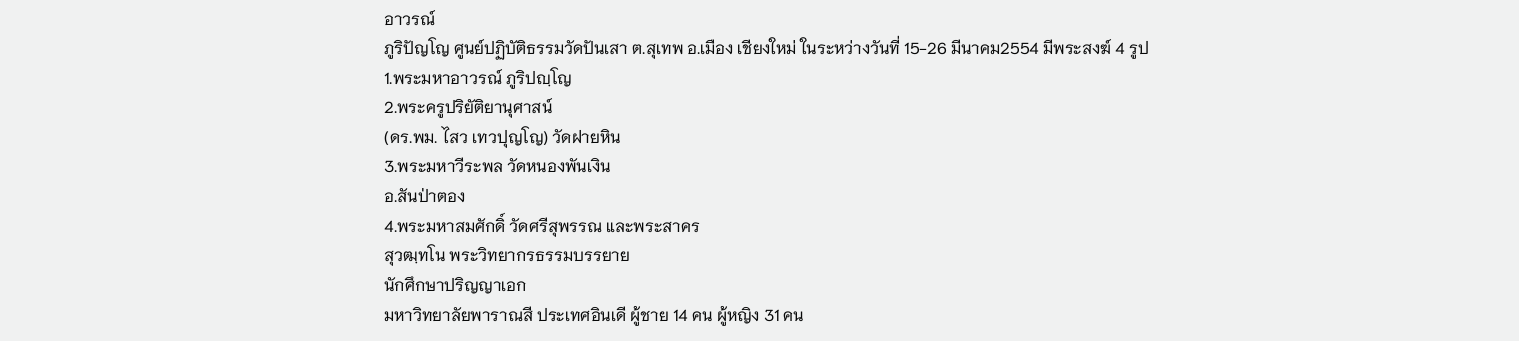อาวรณ์
ภูริปัญโญ ศูนย์ปฏิบัติธรรมวัดปันเสา ต.สุเทพ อ.เมือง เชียงใหม่ ในระหว่างวันที่ 15-26 มีนาคม2554 มีพระสงฆ์ 4 รูป
1.พระมหาอาวรณ์ ภูริปญฺโญ
2.พระครูปริยัติยานุศาสน์
(ดร.พม. ไสว เทวปุญโญ) วัดฝายหิน
3.พระมหาวีระพล วัดหนองพันเงิน
อ.สันป่าตอง
4.พระมหาสมศักดิ์ วัดศรีสุพรรณ และพระสาคร
สุวฒฺทโน พระวิทยากรธรรมบรรยาย
นักศึกษาปริญญาเอก
มหาวิทยาลัยพาราณสี ประเทศอินเดี ผู้ชาย 14 คน ผู้หญิง 31 คน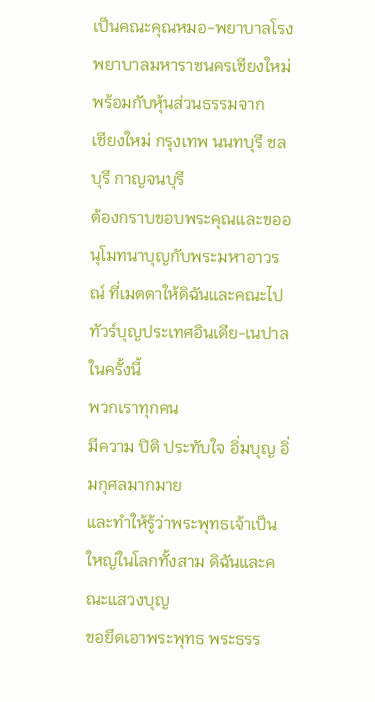เป็นคณะคุณหมอ-พยาบาลโรงพยาบาลมหาราชนครเชียงใหม่ พร้อมกับหุ้นส่วนธรรมจาก
เชียงใหม่ กรุงเทพ นนทบุรี ชลบุรี กาญจนบุรี
ต้องกราบขอบพระคุณและขออนุโมทนาบุญกับพระมหาอาวรณ์ ที่เมตตาให้ดิฉันและคณะไปทัวร์บุญประเทศอินเดีย-เนปาลในครั้งนี้
พวกเราทุกคน
มีความ ปิติ ประทับใจ อิ่มบุญ อิ่มกุศลมากมาย
และทำให้รู้ว่าพระพุทธเจ้าเป็นใหญ่ในโลกทั้งสาม ดิฉันและคณะแสวงบุญ
ขอยึดเอาพระพุทธ พระธรร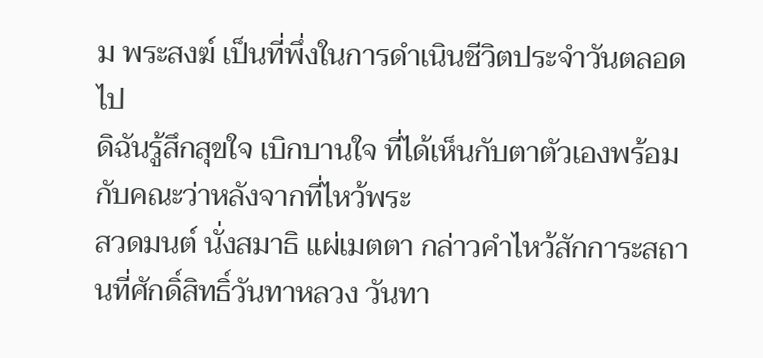ม พระสงฆ์ เป็นที่พึ่งในการดำเนินชีวิตประจำวันตลอดไป
ดิฉันรู้สึกสุขใจ เบิกบานใจ ที่ได้เห็นกับตาตัวเองพร้อมกับคณะว่าหลังจากที่ไหว้พระ
สวดมนต์ นั่งสมาธิ แผ่เมตตา กล่าวคำไหว้สักการะสถานที่ศักดิ์สิทธิ์วันทาหลวง วันทา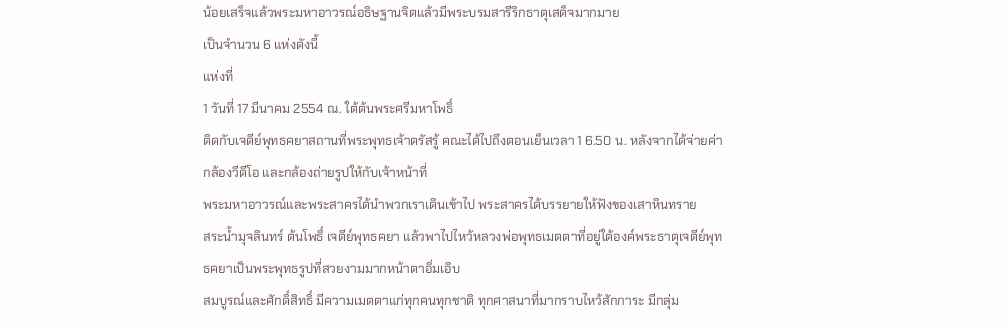น้อยเสร็จแล้วพระมหาอาวรณ์อธิษฐานจิตแล้วมีพระบรมสารีริกธาตุเสด็จมากมาย
เป็นจำนวน 6 แห่งดังนี้
แห่งที่
1 วันที่ 17 มีนาคม 2554 ณ. ใต้ต้นพระศรีมหาโพธิ์
ติดกับเจดีย์พุทธคยาสถานที่พระพุทธเจ้าตรัสรู้ คณะได้ไปถึงตอนเย็นเวลา 1 6.50 น. หลังจากได้จ่ายค่ากล้องวีดีโอ และกล้องถ่ายรูปให้กับเจ้าหน้าที่
พระมหาอาวรณ์และพระสาครได้นำพวกเราเดินเข้าไป พระสาครได้บรรยายให้ฟังของเสาหินทราย
สระน้ำมุจลินทร์ ต้นโพธิ์ เจดีย์พุทธคยา แล้วพาไปไหว้หลวงพ่อพุทธเมตตาที่อยู่ใต้องค์พระธาตุเจดีย์พุทธคยาเป็นพระพุทธรูปที่สวยงามมากหน้าตาอิ่มเอิบ
สมบูรณ์และศักดิ์สิทธิ์ มีความเมตตาแก่ทุกคนทุกชาติ ทุกศาสนาที่มากราบไหว้สักการะ มีกลุ่ม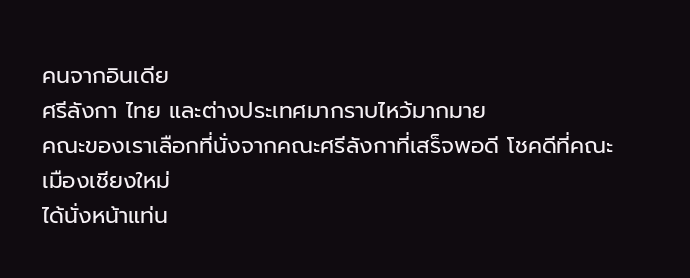คนจากอินเดีย
ศรีลังกา ไทย และต่างประเทศมากราบไหว้มากมาย
คณะของเราเลือกที่นั่งจากคณะศรีลังกาที่เสร็จพอดี โชคดีที่คณะเมืองเชียงใหม่
ได้นั่งหน้าแท่น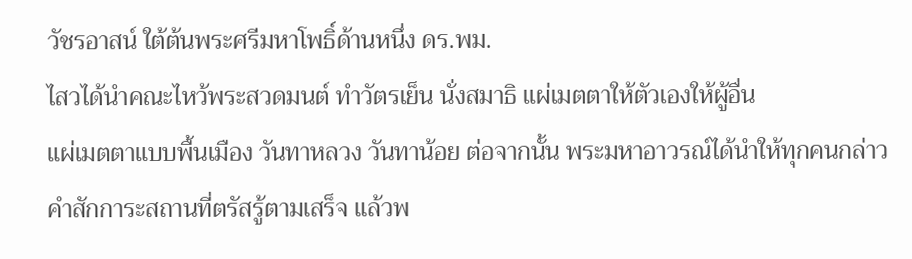วัชรอาสน์ ใต้ต้นพระศรีมหาโพธิ์ด้านหนึ่ง ดร.พม.
ไสวได้นำคณะไหว้พระสวดมนต์ ทำวัตรเย็น นั่งสมาธิ แผ่เมตตาให้ตัวเองให้ผู้อื่น
แผ่เมตตาแบบพื้นเมือง วันทาหลวง วันทาน้อย ต่อจากนั้น พระมหาอาวรณ์ได้นำให้ทุกคนกล่าวคำสักการะสถานที่ตรัสรู้ตามเสร็จ แล้วพ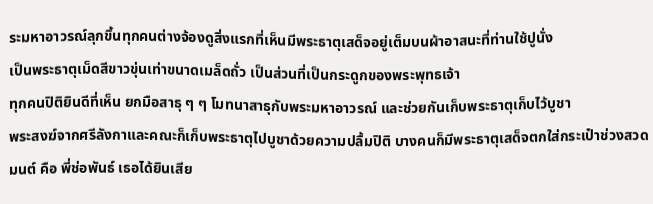ระมหาอาวรณ์ลุกขึ้นทุกคนต่างจ้องดูสิ่งแรกที่เห็นมีพระธาตุเสด็จอยู่เต็มบนผ้าอาสนะที่ท่านใช้ปูนั่ง
เป็นพระธาตุเม็ดสีขาวขุ่นเท่าขนาดเมล็ดถั่ว เป็นส่วนที่เป็นกระดูกของพระพุทธเจ้า
ทุกคนปิติยินดีที่เห็น ยกมือสาธุ ๆ ๆ โมทนาสาธุกับพระมหาอาวรณ์ และช่วยกันเก็บพระธาตุเก็บไว้บูชา
พระสงฆ์จากศรีลังกาและคณะก็เก็บพระธาตุไปบูชาด้วยความปลื้มปิติ บางคนก็มีพระธาตุเสด็จตกใส่กระเป๋าช่วงสวดมนต์ คือ พี่ช่อพันธ์ เธอได้ยินเสีย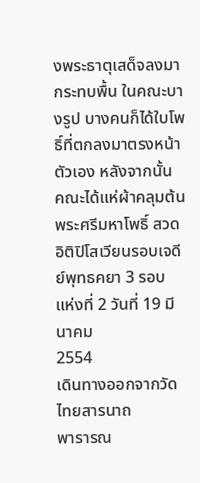งพระธาตุเสด็จลงมากระทบพื้น ในคณะบางรูป บางคนก็ได้ใบโพธิ์ที่ตกลงมาตรงหน้าตัวเอง หลังจากนั้น
คณะได้แห่ผ้าคลุมต้นพระศรีมหาโพธิ์ สวดอิติปิโสเวียนรอบเจดีย์พุทธคยา 3 รอบ
แห่งที่ 2 วันที่ 19 มีนาคม
2554
เดินทางออกจากวัดไทยสารนาถ
พารารณ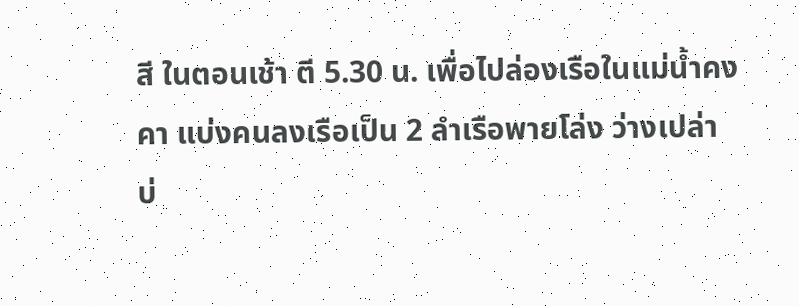สี ในตอนเช้า ตี 5.30 น. เพื่อไปล่องเรือในแม่น้ำคงคา แบ่งคนลงเรือเป็น 2 ลำเรือพายโล่ง ว่างเปล่า
บ่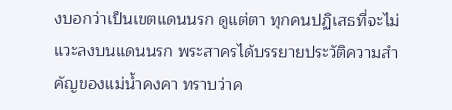งบอกว่าเป็นเขตแดนนรก ดูแต่ตา ทุกคนปฏิเสธที่จะไม่แวะลงบนแดนนรก พระสาครได้บรรยายประวัติความสำคัญของแม่น้ำคงคา ทราบว่าค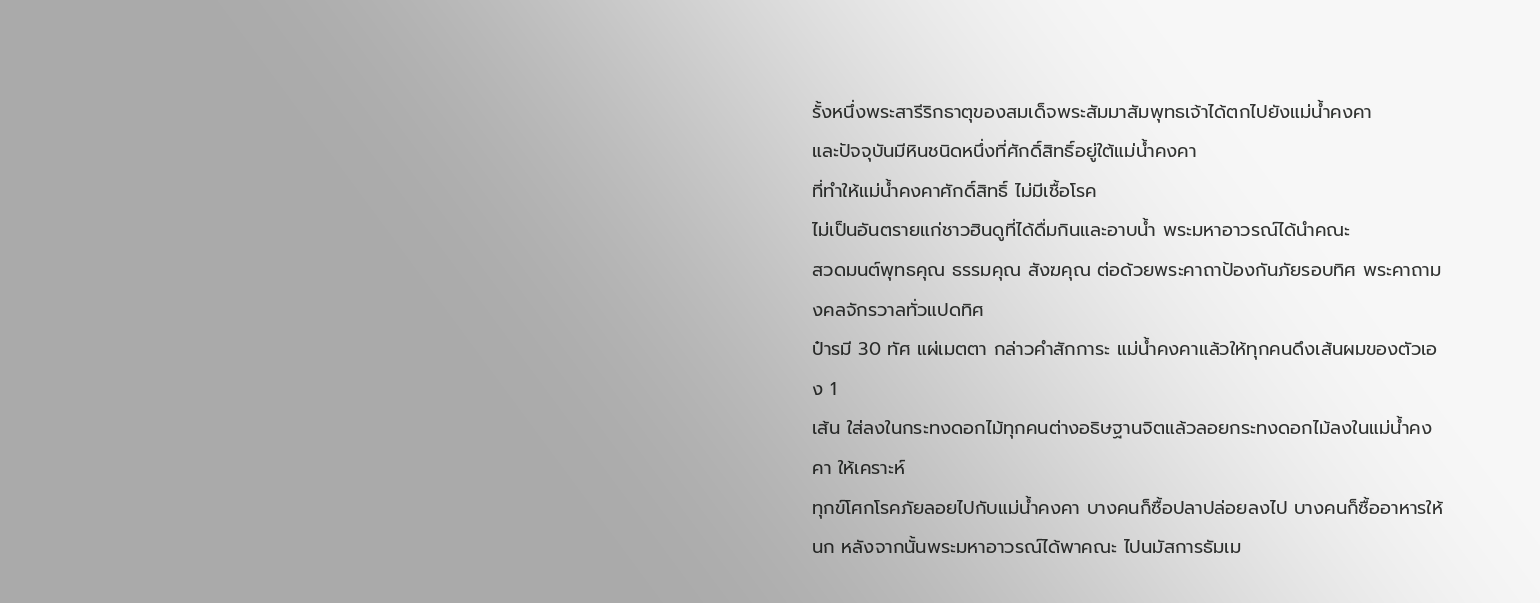รั้งหนึ่งพระสารีริกธาตุของสมเด็จพระสัมมาสัมพุทธเจ้าได้ตกไปยังแม่น้ำคงคา
และปัจจุบันมีหินชนิดหนึ่งที่ศักดิ์สิทธิ์อยู่ใต้แม่น้ำคงคา
ที่ทำให้แม่น้ำคงคาศักดิ์สิทธิ์ ไม่มีเชื้อโรค
ไม่เป็นอันตรายแก่ชาวฮินดูที่ได้ดื่มกินและอาบน้ำ พระมหาอาวรณ์ได้นำคณะ
สวดมนต์พุทธคุณ ธรรมคุณ สังฆคุณ ต่อด้วยพระคาถาป้องกันภัยรอบทิศ พระคาถามงคลจักรวาลทั่วแปดทิศ
ป๋ารมี 30 ทัศ แผ่เมตตา กล่าวคำสักการะ แม่น้ำคงคาแล้วให้ทุกคนดึงเส้นผมของตัวเอง 1
เส้น ใส่ลงในกระทงดอกไม้ทุกคนต่างอธิษฐานจิตแล้วลอยกระทงดอกไม้ลงในแม่น้ำคงคา ให้เคราะห์
ทุกข์โศกโรคภัยลอยไปกับแม่น้ำคงคา บางคนก็ซื้อปลาปล่อยลงไป บางคนก็ซื้ออาหารให้นก หลังจากนั้นพระมหาอาวรณ์ได้พาคณะ ไปนมัสการธัมเม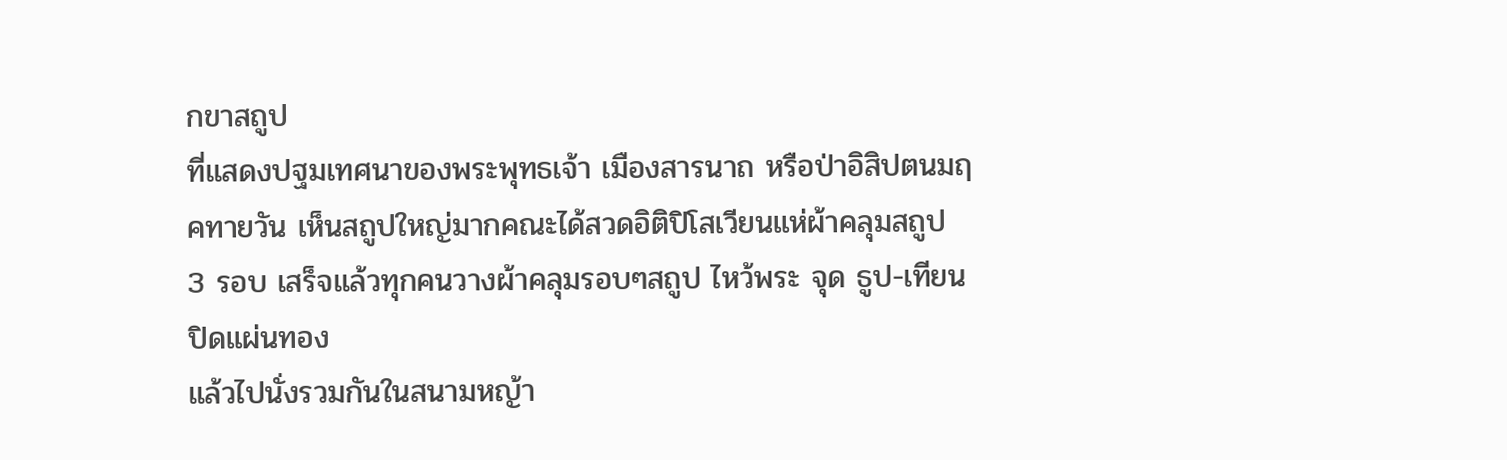กขาสถูป
ที่แสดงปฐมเทศนาของพระพุทธเจ้า เมืองสารนาถ หรือป่าอิสิปตนมฤคทายวัน เห็นสถูปใหญ่มากคณะได้สวดอิติปิโสเวียนแห่ผ้าคลุมสถูป
3 รอบ เสร็จแล้วทุกคนวางผ้าคลุมรอบๆสถูป ไหว้พระ จุด ธูป-เทียน ปิดแผ่นทอง
แล้วไปนั่งรวมกันในสนามหญ้า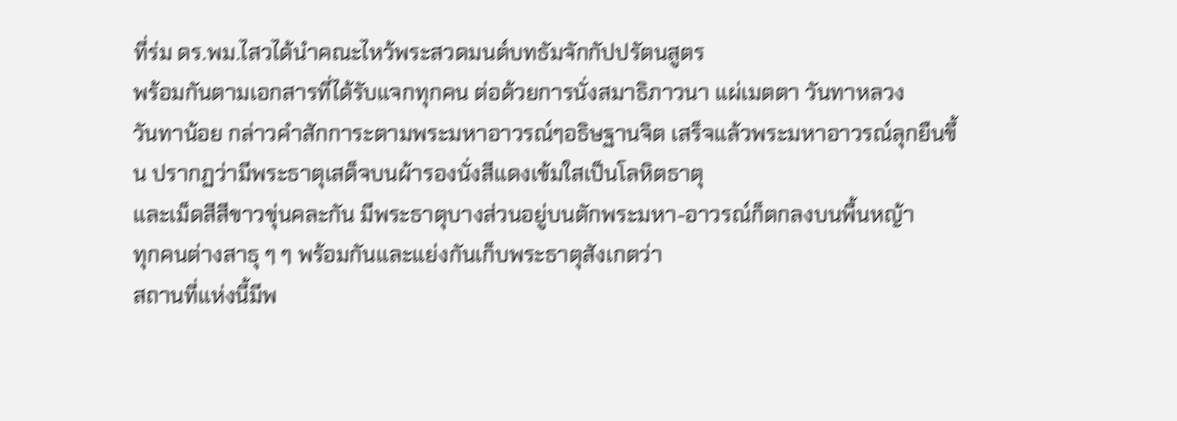ที่ร่ม ดร.พม.ไสวได้นำคณะไหว้พระสวดมนต์บทธัมจักกัปปรัตนสูตร
พร้อมกันตามเอกสารที่ได้รับแจกทุกคน ต่อด้วยการนั่งสมาธิภาวนา แผ่เมตตา วันทาหลวง
วันทาน้อย กล่าวคำสักการะตามพระมหาอาวรณ์ๆอธิษฐานจิต เสร็จแล้วพระมหาอาวรณ์ลุกยืนขึ้น ปรากฏว่ามีพระธาตุเสด็จบนผ้ารองนั่งสีแดงเข้มใสเป็นโลหิตธาตุ
และเม็ดสีสีขาวขุ่นคละกัน มีพระธาตุบางส่วนอยู่บนตักพระมหา-อาวรณ์ก็ตกลงบนพื้นหญ้า
ทุกคนต่างสาธุ ๆ ๆ พร้อมกันและแย่งกันเก็บพระธาตุสังเกตว่า
สถานที่แห่งนี้มีพ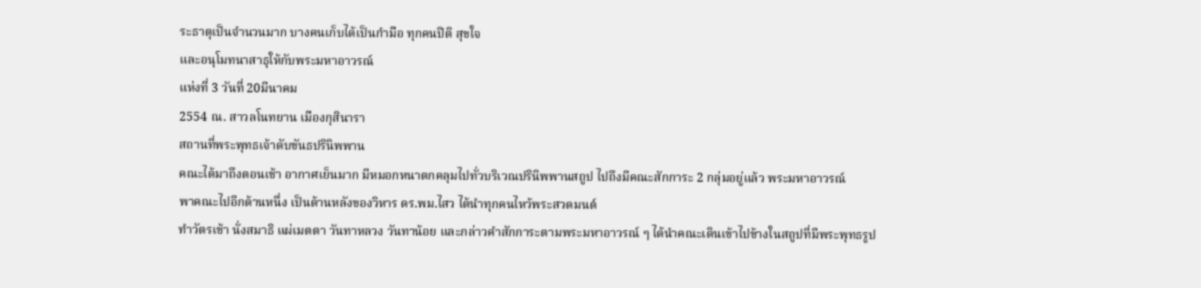ระธาตุเป็นจำนวนมาก บางคนเก็บได้เป็นกำมือ ทุกคนปิติ สุขใจ
และอนุโมทนาสาธุให้กับพระมหาอาวรณ์
แห่งที่ 3 วันที่ 20มีนาคม
2554 ณ. สาวลโนทยาน เมืองกุสินารา
สถานที่พระพุทธเจ้าดับขันธปรินิพพาน
คณะได้มาถึงตอนเช้า อากาศเย็นมาก มีหมอกหนาตกคลุมไปทั่วบริเวณปรินิพพานสถูป ไปถึงมีคณะสักการะ 2 กลุ่มอยู่แล้ว พระมหาอาวรณ์
พาคณะไปอีกด้านหนึ่ง เป็นด้านหลังของวิหาร ดร.พม.ไสว ได้นำทุกคนไหว้พระสวดมนต์
ทำวัตรเช้า นั่งสมาธิ แผ่เมตตา วันทาหลวง วันทาน้อย และกล่าวคำสักการะตามพระมหาอาวรณ์ ๆ ได้นำคณะเดินเข้าไปข้างในสถูปที่มีพระพุทธรูป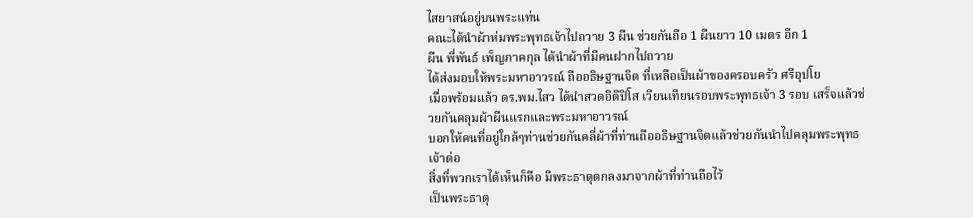ไสยาสน์อยู่บนพระแท่น
คณะได้นำผ้าห่มพระพุทธเจ้าไปถวาย 3 ผืน ช่วยกันถือ 1 ผืนยาว 10 เมตร อีก 1
ผืน พี่พันธ์ เพ็ญภาคกุล ได้นำผ้าที่มีคนฝากไปถวาย
ได้ส่งมอบให้พระมหาอาวรณ์ ถืออธิษฐานจิต ที่เหลือเป็นผ้าของครอบครัว ศรีอุปโย
เมื่อพร้อมแล้ว ดร.พม.ไสว ได้นำสวดอิติปิโส เวียนเทียนรอบพระพุทธเจ้า 3 รอบ เสร็จแล้วช่วยกันคลุมผ้าผืนแรกและพระมหาอาวรณ์
บอกให้คนที่อยู่ใกล้ๆท่านช่วยกันคลี่ผ้าที่ท่านถืออธิษฐานจิตแล้วช่วยกันนำไปคลุมพระพุทธเจ้าต่อ
สิ่งที่พวกเราได้เห็นก็คือ มีพระธาตุตกลงมาจากผ้าที่ท่านถือไว้
เป็นพระธาตุ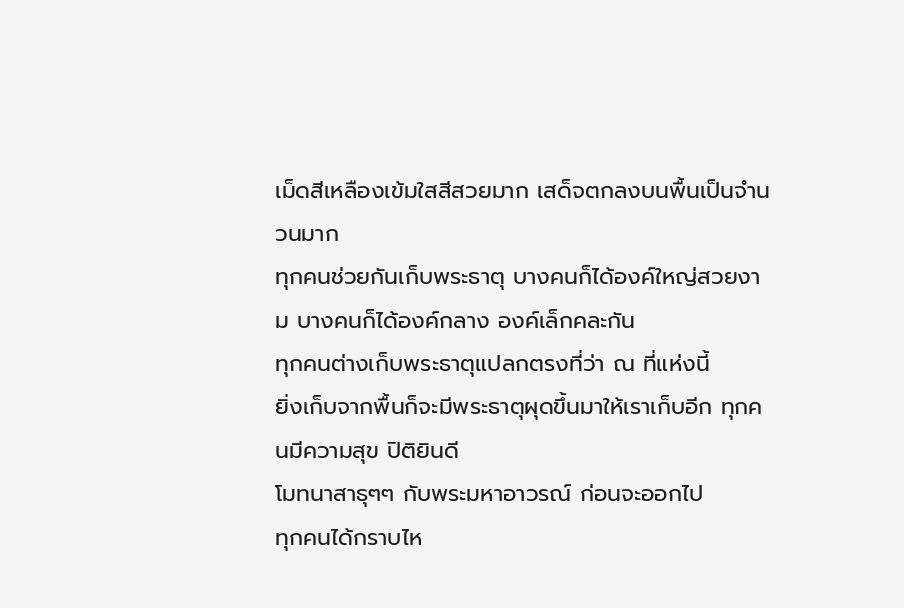เม็ดสีเหลืองเข้มใสสีสวยมาก เสด็จตกลงบนพื้นเป็นจำนวนมาก
ทุกคนช่วยกันเก็บพระธาตุ บางคนก็ได้องค์ใหญ่สวยงาม บางคนก็ได้องค์กลาง องค์เล็กคละกัน
ทุกคนต่างเก็บพระธาตุแปลกตรงที่ว่า ณ ที่แห่งนี้
ยิ่งเก็บจากพื้นก็จะมีพระธาตุผุดขึ้นมาให้เราเก็บอีก ทุกคนมีความสุข ปิติยินดี
โมทนาสาธุๆๆ กับพระมหาอาวรณ์ ก่อนจะออกไป
ทุกคนได้กราบไห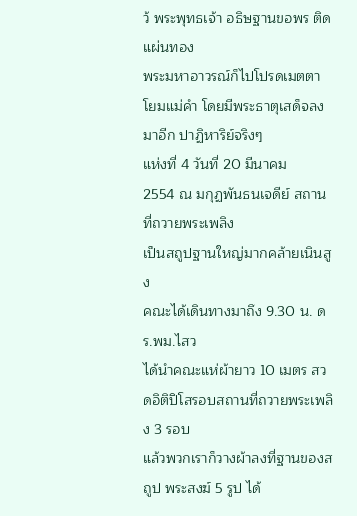ว้ พระพุทธเจ้า อธิษฐานขอพร ติดแผ่นทอง
พระมหาอาวรณ์ก็ไปโปรดเมตตา โยมแม่คำ โดยมีพระธาตุเสด็จลงมาอีก ปาฏิหาริย์จริงๆ
แห่งที่ 4 วันที่ 20 มีนาคม
2554 ณ มกุฏพันธนเจดีย์ สถานที่ถวายพระเพลิง
เป็นสถูปฐานใหญ่มากคล้ายเนินสูง
คณะได้เดินทางมาถึง 9.30 น. ดร.พม.ไสว
ได้นำคณะแห่ผ้ายาว 10 เมตร สวดอิติปิโสรอบสถานที่ถวายพระเพลิง 3 รอบ
แล้วพวกเราก็วางผ้าลงที่ฐานของสถูป พระสงฆ์ 5 รูป ได้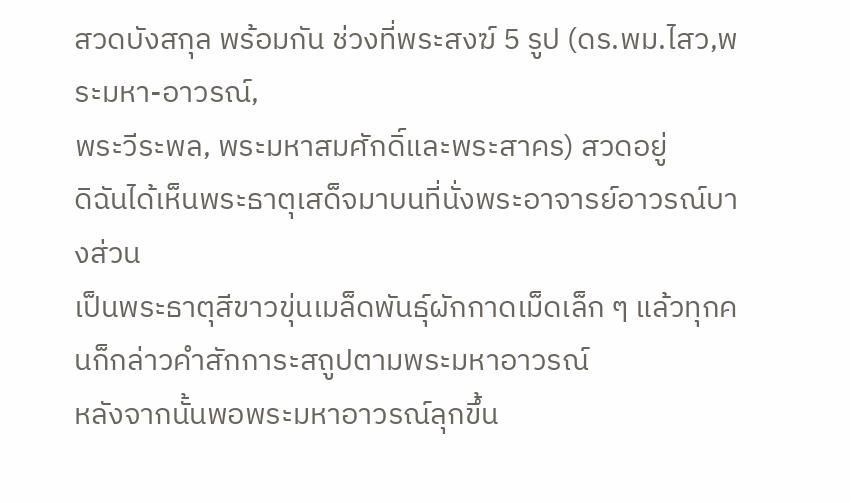สวดบังสกุล พร้อมกัน ช่วงที่พระสงฆ์ 5 รูป (ดร.พม.ไสว,พระมหา-อาวรณ์,
พระวีระพล, พระมหาสมศักดิ์และพระสาคร) สวดอยู่
ดิฉันได้เห็นพระธาตุเสด็จมาบนที่นั่งพระอาจารย์อาวรณ์บางส่วน
เป็นพระธาตุสีขาวขุ่นเมล็ดพันธุ์ผักกาดเม็ดเล็ก ๆ แล้วทุกคนก็กล่าวคำสักการะสถูปตามพระมหาอาวรณ์
หลังจากนั้นพอพระมหาอาวรณ์ลุกขึ้น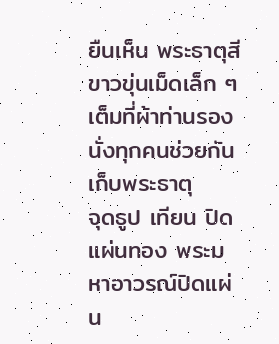ยืนเห็น พระธาตุสีขาวขุ่นเม็ดเล็ก ๆ เต็มที่ผ้าท่านรองนั่งทุกคนช่วยกันเก็บพระธาตุ
จุดธูป เทียน ปิดแผ่นทอง พระมหาอาวรณ์ปิดแผ่น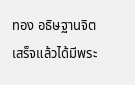ทอง อธิษฐานจิตเสร็จแล้วได้มีพระ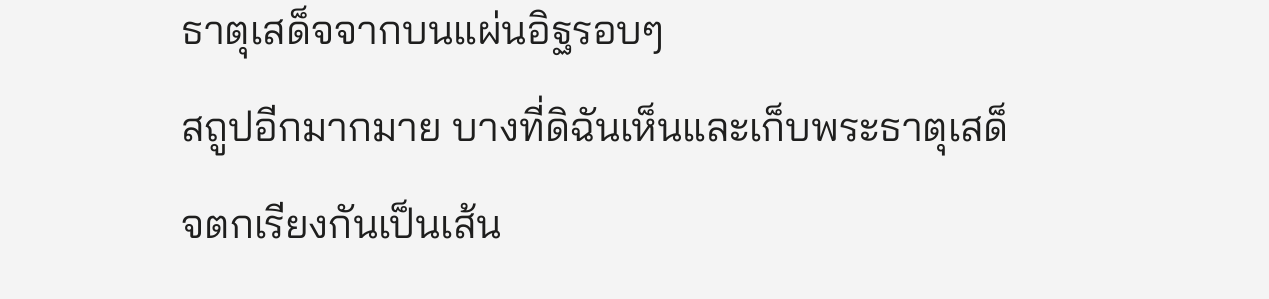ธาตุเสด็จจากบนแผ่นอิฐรอบๆ
สถูปอีกมากมาย บางที่ดิฉันเห็นและเก็บพระธาตุเสด็จตกเรียงกันเป็นเส้น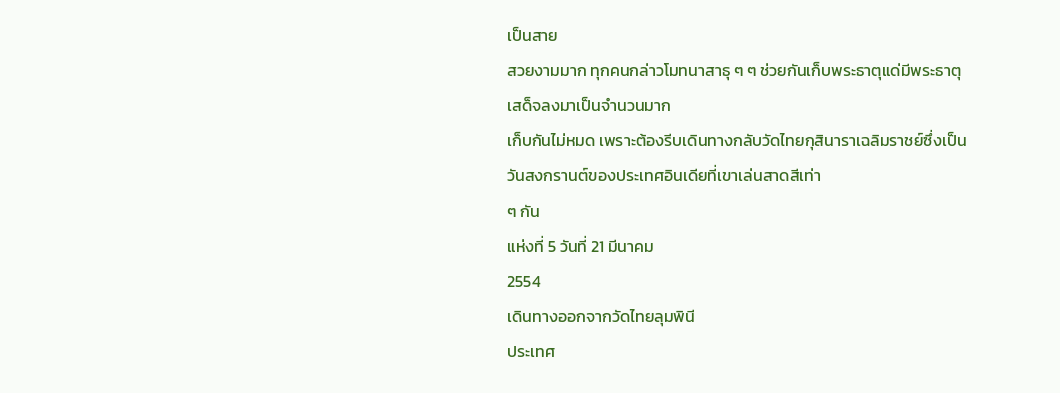เป็นสาย
สวยงามมาก ทุกคนกล่าวโมทนาสาธุ ๆ ๆ ช่วยกันเก็บพระธาตุแด่มีพระธาตุเสด็จลงมาเป็นจำนวนมาก
เก็บกันไม่หมด เพราะต้องรีบเดินทางกลับวัดไทยกุสินาราเฉลิมราชย์ซึ่งเป็นวันสงกรานต์ของประเทศอินเดียที่เขาเล่นสาดสีเท่า
ๆ กัน
แห่งที่ 5 วันที่ 21 มีนาคม
2554
เดินทางออกจากวัดไทยลุมพินี
ประเทศ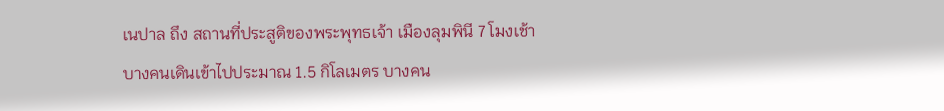เนปาล ถึง สถานที่ประสูติของพระพุทธเจ้า เมืองลุมพินี 7 โมงเช้า
บางคนเดินเข้าไปประมาณ 1.5 กิโลเมตร บางคน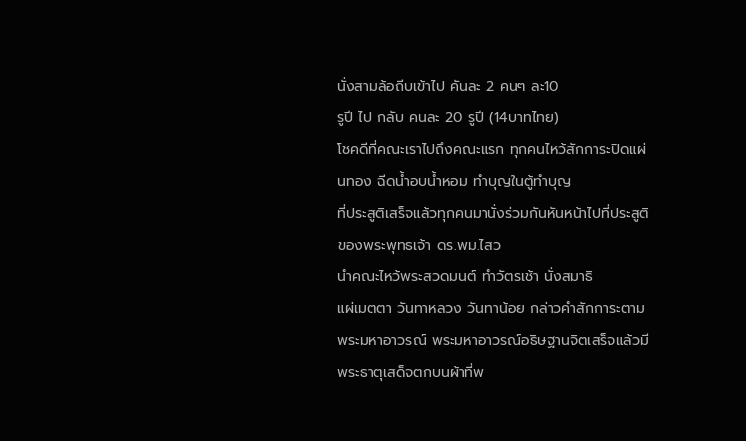นั่งสามล้อถีบเข้าไป คันละ 2 คนๆ ละ10
รูปี ไป กลับ คนละ 20 รูปี (14บาทไทย)
โชคดีที่คณะเราไปถึงคณะแรก ทุกคนไหว้สักการะปิดแผ่นทอง ฉีดน้ำอบน้ำหอม ทำบุญในตู้ทำบุญ
ที่ประสูติเสร็จแล้วทุกคนมานั่งร่วมกันหันหน้าไปที่ประสูติของพระพุทธเจ้า ดร.พม.ไสว
นำคณะไหว้พระสวดมนต์ ทำวัตรเช้า นั่งสมาธิ
แผ่เมตตา วันทาหลวง วันทาน้อย กล่าวคำสักการะตามพระมหาอาวรณ์ พระมหาอาวรณ์อธิษฐานจิตเสร็จแล้วมีพระธาตุเสด็จตกบนผ้าที่พ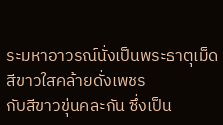ระมหาอาวรณ์นั่งเป็นพระธาตุเม็ดสีขาวใสคล้ายดั่งเพชร
กับสีขาวขุ่นคละกัน ซึ่งเป็น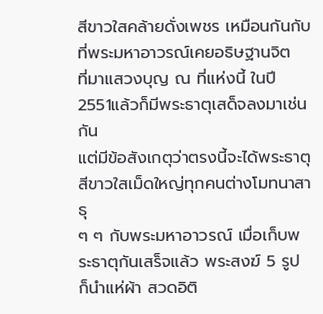สีขาวใสคล้ายดั่งเพชร เหมือนกันกับที่พระมหาอาวรณ์เคยอธิษฐานจิต
ที่มาแสวงบุญ ณ ที่แห่งนี้ ในปี 2551แล้วก็มีพระธาตุเสด็จลงมาเช่นกัน
แต่มีข้อสังเกตุว่าตรงนี้จะได้พระธาตุสีขาวใสเม็ดใหญ่ทุกคนต่างโมทนาสาธุ
ๆ ๆ กับพระมหาอาวรณ์ เมื่อเก็บพระธาตุกันเสร็จแล้ว พระสงฆ์ 5 รูป ก็นำแห่ผ้า สวดอิติ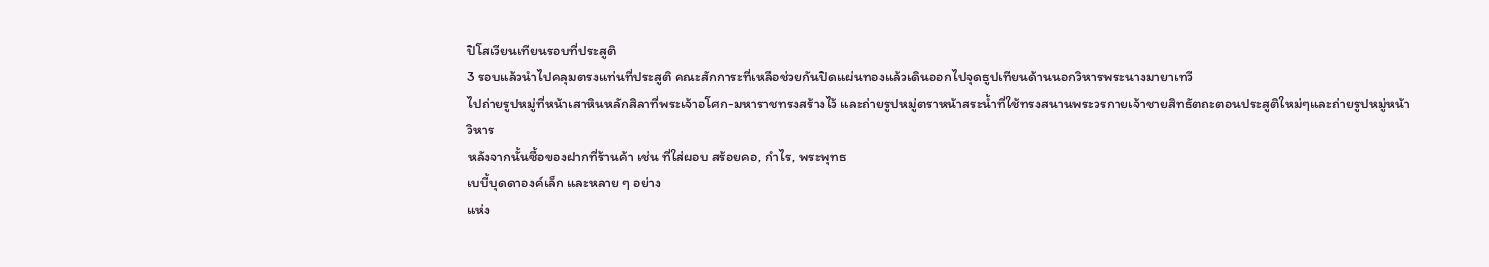ปิโสเวียนเทียนรอบที่ประสูติ
3 รอบแล้วนำไปคลุมตรงแท่นที่ประสูติ คณะสักการะที่เหลือช่วยกันปิดแผ่นทองแล้วเดินออกไปจุดธูปเทียนด้านนอกวิหารพระนางมายาเทวี
ไปถ่ายรูปหมู่ที่หน้าเสาหินหลักสิลาที่พระเจ้าอโศก-มหาราชทรงสร้างไว้ และถ่ายรูปหมู่ตราหน้าสระน้ำที่ใช้ทรงสนานพระวรกายเจ้าชายสิทธัตถะตอนประสูติใหม่ๆและถ่ายรูปหมู่หน้าวิหาร
หลังจากนั้นซื้อของฝากที่ร้านค้า เช่น ที่ใส่ผอบ สร้อยคอ, กำไร, พระพุทธ
เบบี้บุดดาองค์เล็ก และหลาย ๆ อย่าง
แห่ง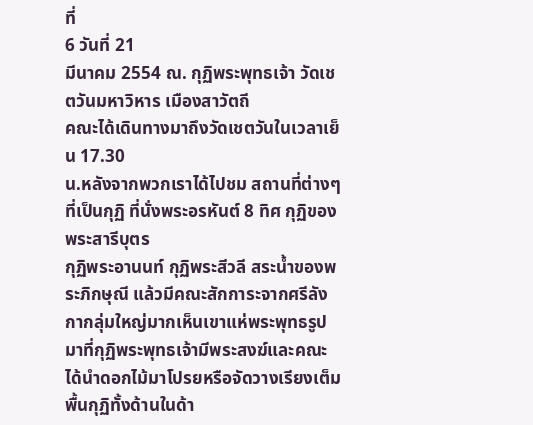ที่
6 วันที่ 21
มีนาคม 2554 ณ. กุฏิพระพุทธเจ้า วัดเชตวันมหาวิหาร เมืองสาวัตถี
คณะได้เดินทางมาถึงวัดเชตวันในเวลาเย็น 17.30
น.หลังจากพวกเราได้ไปชม สถานที่ต่างๆ ที่เป็นกุฏิ ที่นั่งพระอรหันต์ 8 ทิศ กุฏิของพระสารีบุตร
กุฏิพระอานนท์ กุฏิพระสีวลี สระน้ำของพระภิกษุณี แล้วมีคณะสักการะจากศรีลังกากลุ่มใหญ่มากเห็นเขาแห่พระพุทธรูปมาที่กุฏิพระพุทธเจ้ามีพระสงฆ์และคณะได้นำดอกไม้มาโปรยหรือจัดวางเรียงเต็มพื้นกุฏิทั้งด้านในด้า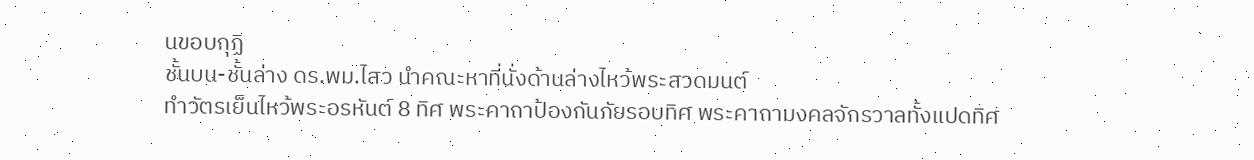นขอบกุฏิ
ชั้นบน-ชั้นล่าง ดร.พม.ไสว นำคณะหาที่นั่งด้านล่างไหว้พระสวดมนต์
ทำวัตรเย็นไหว้พระอรหันต์ 8 ทิศ พระคาถาป้องกันภัยรอบทิศ พระคาถามงคลจักรวาลทั้งแปดทิศ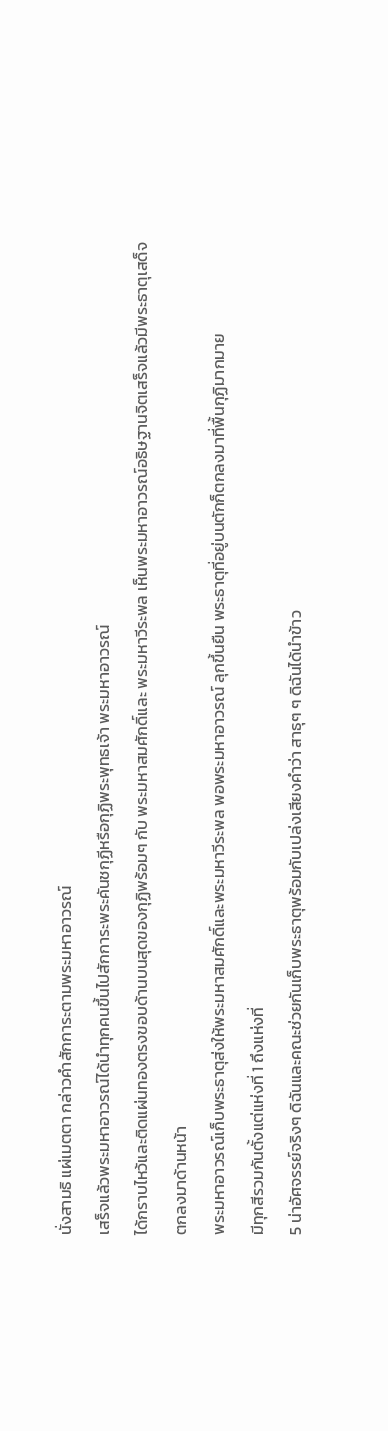นั่งสามธิ แผ่เมตตา กล่าวคำสักการะตามพระมหาอาวรณ์
เสร็จแล้วพระมหาอาวรณ์ได้นำทุกคนขึ้นไปสักการะพระคันชกุฏีหรือกุฏิพระพุทธเจ้า พระมหาอาวรณ์
ได้กราบไหว้และติดแผ่นทองตรงขอบด้านบนสุดของกุฏิพร้อมๆ กับ พระมหาสมศักดิ์และ พระมหาวีระพล เห็นพระมหาอาวรณ์อธิษฐานจิตเสร็จแล้วมีพระธาตุเสด็จตกลงมาด้านหน้า
พระมหาอาวรณ์เก็บพระธาตุส่งให้พระมหาสมศักดิ์และพระมหาวีระพล พอพระมหาอาวรณ์ ลุกขึ้นยืน พระธาตุที่อยู่บนตักก็ตกลงมาที่พื้นกุฏิมากมาย
มีทุกสีรวมกันตั้งแต่แห่งที่ 1 ถึงแห่งที่
5 น่าอัศจรรย์จริงๆ ดิฉันและคณะช่วยกันเก็บพระธาตุพร้อมกับเปล่งเสียงคำว่า สาธุๆ ๆ ดิฉันได้นำข้าว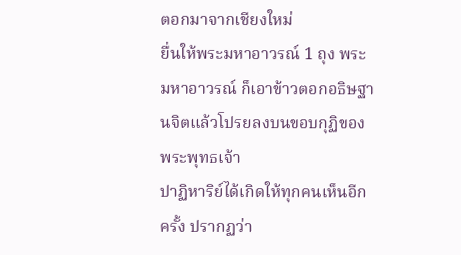ตอกมาจากเชียงใหม่
ยื่นให้พระมหาอาวรณ์ 1 ถุง พระมหาอาวรณ์ ก็เอาข้าวตอกอธิษฐานจิตแล้วโปรยลงบนขอบกุฏิของพระพุทธเจ้า
ปาฏิหาริย์ได้เกิดให้ทุกคนเห็นอีกครั้ง ปรากฏว่า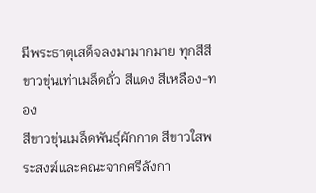มีพระธาตุเสด็จลงมามากมาย ทุกสีสีขาวขุ่นเท่าเมล็ดถั่ว สีแดง สีเหลือง-ทอง
สีขาวขุ่นเมล็ดพันธุ์ผักกาด สีขาวใสพระสงฆ์และคณะจากศรีลังกา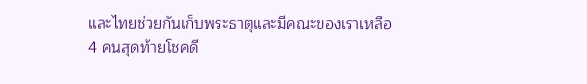และไทยช่วยกันเก็บพระธาตุและมีคณะของเราเหลือ
4 คนสุดท้ายโชคดี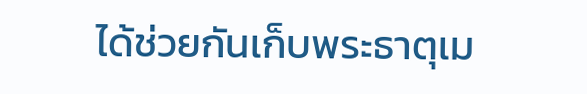ได้ช่วยกันเก็บพระธาตุเม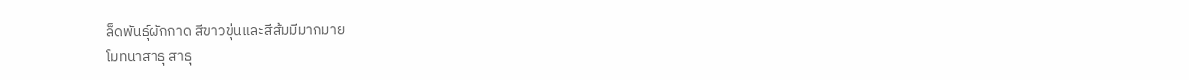ล็ดพันธุ์ผักกาด สีขาวขุ่นและสีส้มมีมากมาย
โมทนาสาธุ สาธุ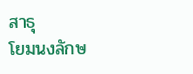สาธุ
โยมนงลักษ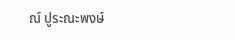ณ์ ปูระณะพงษ์